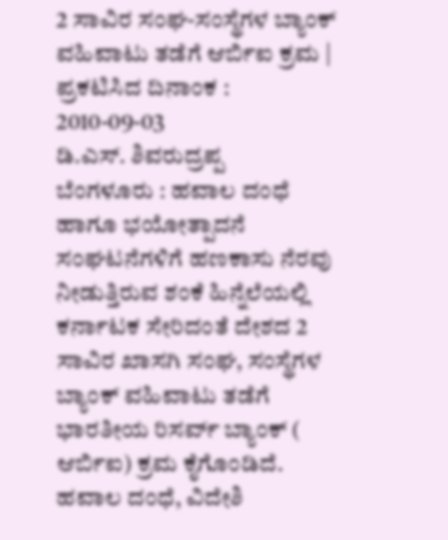2 ಸಾವಿರ ಸಂಘ-ಸಂಸ್ಥೆಗಳ ಬ್ಯಾಂಕ್ ವಹಿವಾಟು ತಡೆಗೆ ಆರ್ಬಿಐ ಕ್ರಮ |
ಪ್ರಕಟಿಸಿದ ದಿನಾಂಕ : 2010-09-03
ಡಿ.ಎಸ್. ಶಿವರುದ್ರಪ್ಪ
ಬೆಂಗಳೂರು : ಹವಾಲ ದಂಧೆ ಹಾಗೂ ಭಯೋತ್ಪಾದನೆ ಸಂಘಟನೆಗಳಿಗೆ ಹಣಕಾಸು ನೆರವು ನೀಡುತ್ತಿರುವ ಶಂಕೆ ಹಿನ್ನೆಲೆಯಲ್ಲಿ ಕರ್ನಾಟಕ ಸೇರಿದಂತೆ ದೇಶದ 2 ಸಾವಿರ ಖಾಸಗಿ ಸಂಘ, ಸಂಸ್ಥೆಗಳ ಬ್ಯಾಂಕ್ ವಹಿವಾಟು ತಡೆಗೆ ಭಾರತೀಯ ರಿಸರ್ವ್ ಬ್ಯಾಂಕ್ ( ಆರ್ಬಿಐ) ಕ್ರಮ ಕೈಗೊಂಡಿದೆ.
ಹವಾಲ ದಂಧೆ, ವಿದೇಶಿ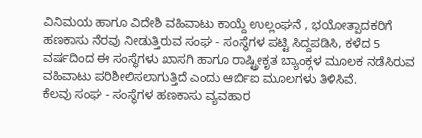ವಿನಿಮಯ ಹಾಗೂ ವಿದೇಶಿ ವಹಿವಾಟು ಕಾಯ್ದೆ ಉಲ್ಲಂಘನೆ , ಭಯೋತ್ಪಾದಕರಿಗೆ ಹಣಕಾಸು ನೆರವು ನೀಡುತ್ತಿರುವ ಸಂಘ - ಸಂಸ್ಥೆಗಳ ಪಟ್ಟಿ ಸಿದ್ದಪಡಿಸಿ, ಕಳೆದ 5 ವರ್ಷದಿಂದ ಈ ಸಂಸ್ಥೆಗಳು ಖಾಸಗಿ ಹಾಗೂ ರಾಷ್ಟ್ರೀಕೃತ ಬ್ಯಾಂಕ್ಗಳ ಮೂಲಕ ನಡೆಸಿರುವ ವಹಿವಾಟು ಪರಿಶೀಲಿಸಲಾಗುತ್ತಿದೆ ಎಂದು ಆರ್ಬಿಐ ಮೂಲಗಳು ತಿಳಿಸಿವೆ.
ಕೆಲವು ಸಂಘ - ಸಂಸ್ಥೆಗಳ ಹಣಕಾಸು ವ್ಯವಹಾರ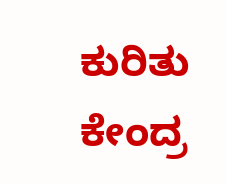ಕುರಿತು ಕೇಂದ್ರ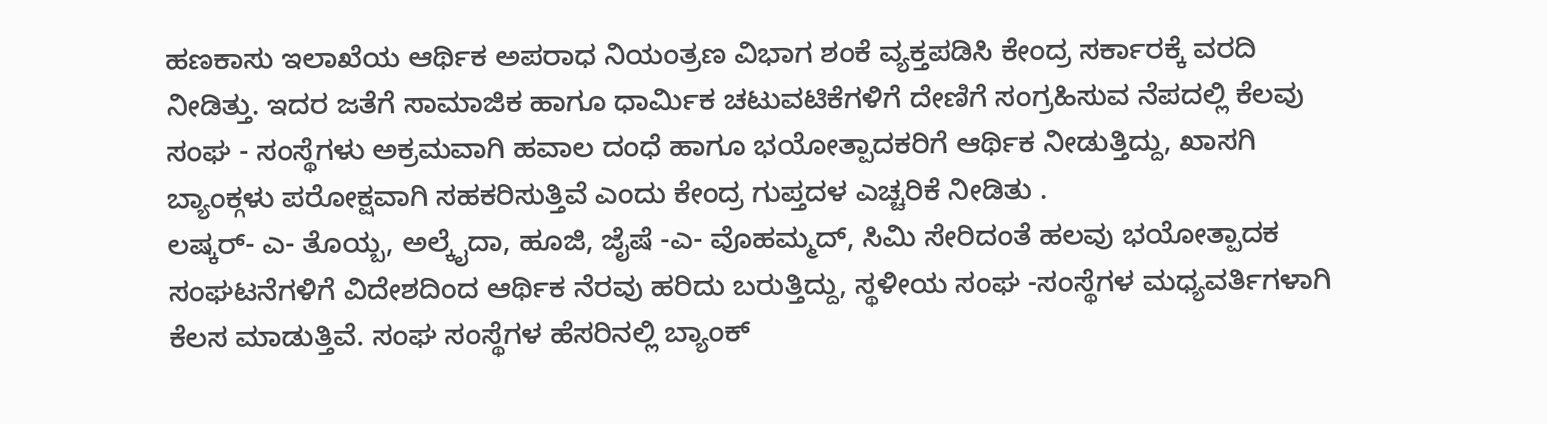ಹಣಕಾಸು ಇಲಾಖೆಯ ಆರ್ಥಿಕ ಅಪರಾಧ ನಿಯಂತ್ರಣ ವಿಭಾಗ ಶಂಕೆ ವ್ಯಕ್ತಪಡಿಸಿ ಕೇಂದ್ರ ಸರ್ಕಾರಕ್ಕೆ ವರದಿ ನೀಡಿತ್ತು. ಇದರ ಜತೆಗೆ ಸಾಮಾಜಿಕ ಹಾಗೂ ಧಾರ್ಮಿಕ ಚಟುವಟಿಕೆಗಳಿಗೆ ದೇಣಿಗೆ ಸಂಗ್ರಹಿಸುವ ನೆಪದಲ್ಲಿ ಕೆಲವು ಸಂಘ - ಸಂಸ್ಥೆಗಳು ಅಕ್ರಮವಾಗಿ ಹವಾಲ ದಂಧೆ ಹಾಗೂ ಭಯೋತ್ಪಾದಕರಿಗೆ ಆರ್ಥಿಕ ನೀಡುತ್ತಿದ್ದು, ಖಾಸಗಿ ಬ್ಯಾಂಕ್ಗಳು ಪರೋಕ್ಷವಾಗಿ ಸಹಕರಿಸುತ್ತಿವೆ ಎಂದು ಕೇಂದ್ರ ಗುಪ್ತದಳ ಎಚ್ಚರಿಕೆ ನೀಡಿತು .
ಲಷ್ಕರ್- ಎ- ತೊಯ್ಬ, ಅಲ್ಕೈದಾ, ಹೂಜಿ, ಜೈಷೆ -ಎ- ವೊಹಮ್ಮದ್, ಸಿಮಿ ಸೇರಿದಂತೆ ಹಲವು ಭಯೋತ್ಪಾದಕ ಸಂಘಟನೆಗಳಿಗೆ ವಿದೇಶದಿಂದ ಆರ್ಥಿಕ ನೆರವು ಹರಿದು ಬರುತ್ತಿದ್ದು, ಸ್ಥಳೀಯ ಸಂಘ -ಸಂಸ್ಥೆಗಳ ಮಧ್ಯವರ್ತಿಗಳಾಗಿ ಕೆಲಸ ಮಾಡುತ್ತಿವೆ. ಸಂಘ ಸಂಸ್ಥೆಗಳ ಹೆಸರಿನಲ್ಲಿ ಬ್ಯಾಂಕ್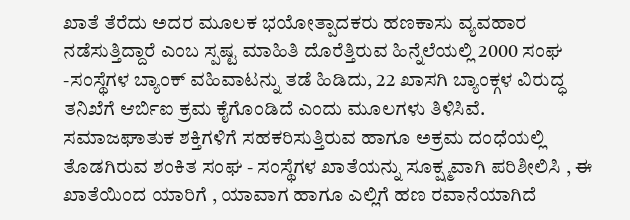ಖಾತೆ ತೆರೆದು ಅದರ ಮೂಲಕ ಭಯೋತ್ಪಾದಕರು ಹಣಕಾಸು ವ್ಯವಹಾರ ನಡೆಸುತ್ತಿದ್ದಾರೆ ಎಂಬ ಸ್ಪಷ್ಟ ಮಾಹಿತಿ ದೊರೆತ್ತಿರುವ ಹಿನ್ನೆಲೆಯಲ್ಲಿ 2000 ಸಂಘ -ಸಂಸ್ಥೆಗಳ ಬ್ಯಾಂಕ್ ವಹಿವಾಟನ್ನು ತಡೆ ಹಿಡಿದು, 22 ಖಾಸಗಿ ಬ್ಯಾಂಕ್ಗಳ ವಿರುದ್ಧ ತನಿಖೆಗೆ ಆರ್ಬಿಐ ಕ್ರಮ ಕೈಗೊಂಡಿದೆ ಎಂದು ಮೂಲಗಳು ತಿಳಿಸಿವೆ.
ಸಮಾಜಘಾತುಕ ಶಕ್ತಿಗಳಿಗೆ ಸಹಕರಿಸುತ್ತಿರುವ ಹಾಗೂ ಅಕ್ರಮ ದಂಧೆಯಲ್ಲಿ ತೊಡಗಿರುವ ಶಂಕಿತ ಸಂಘ - ಸಂಸ್ಥೆಗಳ ಖಾತೆಯನ್ನು ಸೂಕ್ಷ್ಮವಾಗಿ ಪರಿಶೀಲಿಸಿ , ಈ ಖಾತೆಯಿಂದ ಯಾರಿಗೆ , ಯಾವಾಗ ಹಾಗೂ ಎಲ್ಲಿಗೆ ಹಣ ರವಾನೆಯಾಗಿದೆ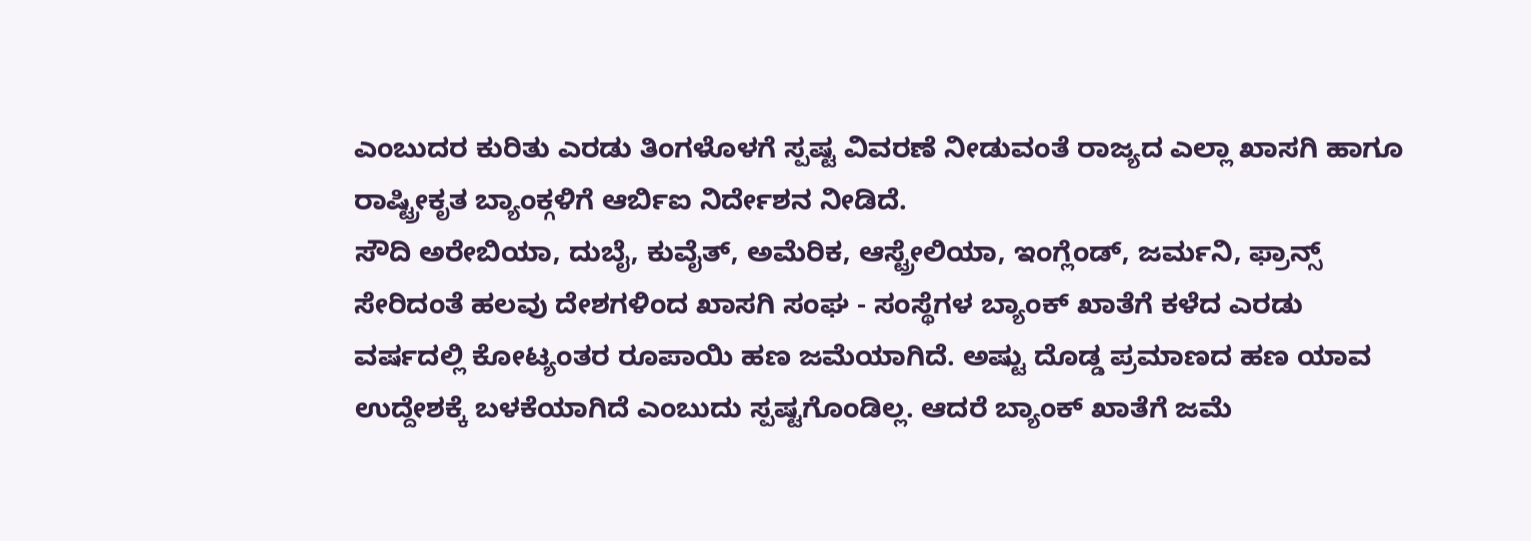ಎಂಬುದರ ಕುರಿತು ಎರಡು ತಿಂಗಳೊಳಗೆ ಸ್ಪಷ್ಟ ವಿವರಣೆ ನೀಡುವಂತೆ ರಾಜ್ಯದ ಎಲ್ಲಾ ಖಾಸಗಿ ಹಾಗೂ ರಾಷ್ಟ್ರೀಕೃತ ಬ್ಯಾಂಕ್ಗಳಿಗೆ ಆರ್ಬಿಐ ನಿರ್ದೇಶನ ನೀಡಿದೆ.
ಸೌದಿ ಅರೇಬಿಯಾ, ದುಬೈ, ಕುವೈತ್, ಅಮೆರಿಕ, ಆಸ್ಟ್ರೇಲಿಯಾ, ಇಂಗ್ಲೆಂಡ್, ಜರ್ಮನಿ, ಫ್ರಾನ್ಸ್ ಸೇರಿದಂತೆ ಹಲವು ದೇಶಗಳಿಂದ ಖಾಸಗಿ ಸಂಘ - ಸಂಸ್ಥೆಗಳ ಬ್ಯಾಂಕ್ ಖಾತೆಗೆ ಕಳೆದ ಎರಡು ವರ್ಷದಲ್ಲಿ ಕೋಟ್ಯಂತರ ರೂಪಾಯಿ ಹಣ ಜಮೆಯಾಗಿದೆ. ಅಷ್ಟು ದೊಡ್ಡ ಪ್ರಮಾಣದ ಹಣ ಯಾವ ಉದ್ದೇಶಕ್ಕೆ ಬಳಕೆಯಾಗಿದೆ ಎಂಬುದು ಸ್ಪಷ್ಟಗೊಂಡಿಲ್ಲ. ಆದರೆ ಬ್ಯಾಂಕ್ ಖಾತೆಗೆ ಜಮೆ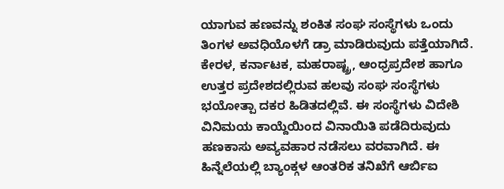ಯಾಗುವ ಹಣವನ್ನು ಶಂಕಿತ ಸಂಘ ಸಂಸ್ಥೆಗಳು ಒಂದು ತಿಂಗಳ ಅವಧಿಯೊಳಗೆ ಡ್ರಾ ಮಾಡಿರುವುದು ಪತ್ತೆಯಾಗಿದೆ.
ಕೇರಳ, ಕರ್ನಾಟಕ, ಮಹರಾಷ್ಟ್ರ, ಆಂಧ್ರಪ್ರದೇಶ ಹಾಗೂ ಉತ್ತರ ಪ್ರದೇಶದಲ್ಲಿರುವ ಹಲವು ಸಂಘ ಸಂಸ್ಥೆಗಳು ಭಯೋತ್ಪಾ ದಕರ ಹಿಡಿತದಲ್ಲಿವೆ. ಈ ಸಂಸ್ಥೆಗಳು ವಿದೇಶಿ ವಿನಿಮಯ ಕಾಯ್ದೆಯಿಂದ ವಿನಾಯಿತಿ ಪಡೆದಿರುವುದು ಹಣಕಾಸು ಅವ್ಯವಹಾರ ನಡೆಸಲು ವರವಾಗಿದೆ. ಈ ಹಿನ್ನೆಲೆಯಲ್ಲಿ ಬ್ಯಾಂಕ್ಗಳ ಆಂತರಿಕ ತನಿಖೆಗೆ ಆರ್ಬಿಐ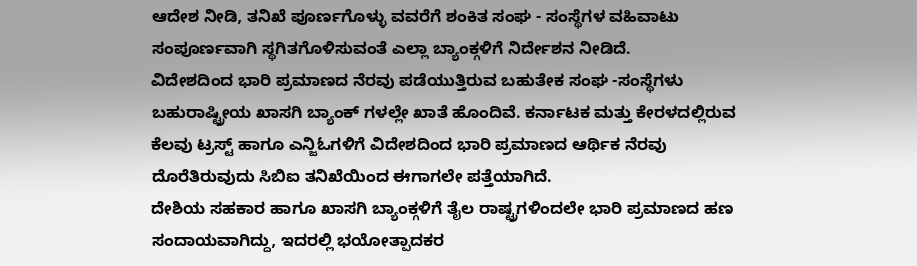ಆದೇಶ ನೀಡಿ, ತನಿಖೆ ಪೂರ್ಣಗೊಳ್ಳು ವವರೆಗೆ ಶಂಕಿತ ಸಂಘ - ಸಂಸ್ಥೆಗಳ ವಹಿವಾಟು ಸಂಪೂರ್ಣವಾಗಿ ಸ್ಥಗಿತಗೊಳಿಸುವಂತೆ ಎಲ್ಲಾ ಬ್ಯಾಂಕ್ಗಳಿಗೆ ನಿರ್ದೇಶನ ನೀಡಿದೆ.
ವಿದೇಶದಿಂದ ಭಾರಿ ಪ್ರಮಾಣದ ನೆರವು ಪಡೆಯುತ್ತಿರುವ ಬಹುತೇಕ ಸಂಘ -ಸಂಸ್ಥೆಗಳು ಬಹುರಾಷ್ಟ್ರೀಯ ಖಾಸಗಿ ಬ್ಯಾಂಕ್ ಗಳಲ್ಲೇ ಖಾತೆ ಹೊಂದಿವೆ. ಕರ್ನಾಟಕ ಮತ್ತು ಕೇರಳದಲ್ಲಿರುವ ಕೆಲವು ಟ್ರಸ್ಟ್ ಹಾಗೂ ಎನ್ಜಿಓಗಳಿಗೆ ವಿದೇಶದಿಂದ ಭಾರಿ ಪ್ರಮಾಣದ ಆರ್ಥಿಕ ನೆರವು ದೊರೆತಿರುವುದು ಸಿಬಿಐ ತನಿಖೆಯಿಂದ ಈಗಾಗಲೇ ಪತ್ತೆಯಾಗಿದೆ.
ದೇಶಿಯ ಸಹಕಾರ ಹಾಗೂ ಖಾಸಗಿ ಬ್ಯಾಂಕ್ಗಳಿಗೆ ತೈಲ ರಾಷ್ಟ್ರಗಳಿಂದಲೇ ಭಾರಿ ಪ್ರಮಾಣದ ಹಣ ಸಂದಾಯವಾಗಿದ್ದು, ಇದರಲ್ಲಿ ಭಯೋತ್ಪಾದಕರ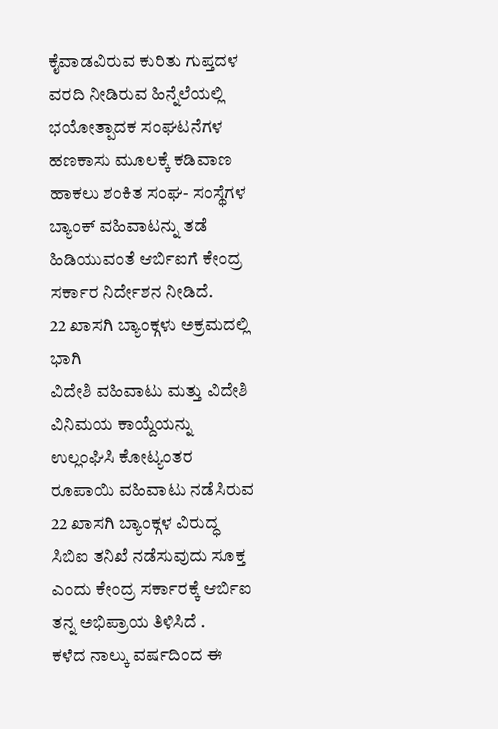ಕೈವಾಡವಿರುವ ಕುರಿತು ಗುಪ್ತದಳ ವರದಿ ನೀಡಿರುವ ಹಿನ್ನೆಲೆಯಲ್ಲಿ ಭಯೋತ್ಪಾದಕ ಸಂಘಟನೆಗಳ ಹಣಕಾಸು ಮೂಲಕ್ಕೆ ಕಡಿವಾಣ ಹಾಕಲು ಶಂಕಿತ ಸಂಘ- ಸಂಸ್ಥೆಗಳ ಬ್ಯಾಂಕ್ ವಹಿವಾಟನ್ನು ತಡೆ ಹಿಡಿಯುವಂತೆ ಆರ್ಬಿಐಗೆ ಕೇಂದ್ರ ಸರ್ಕಾರ ನಿರ್ದೇಶನ ನೀಡಿದೆ.
22 ಖಾಸಗಿ ಬ್ಯಾಂಕ್ಗಳು ಅಕ್ರಮದಲ್ಲಿ ಭಾಗಿ
ವಿದೇಶಿ ವಹಿವಾಟು ಮತ್ತು ವಿದೇಶಿ ವಿನಿಮಯ ಕಾಯ್ದೆಯನ್ನು ಉಲ್ಲಂಘಿಸಿ ಕೋಟ್ಯಂತರ ರೂಪಾಯಿ ವಹಿವಾಟು ನಡೆಸಿರುವ 22 ಖಾಸಗಿ ಬ್ಯಾಂಕ್ಗಳ ವಿರುದ್ಧ ಸಿಬಿಐ ತನಿಖೆ ನಡೆಸುವುದು ಸೂಕ್ತ ಎಂದು ಕೇಂದ್ರ ಸರ್ಕಾರಕ್ಕೆ ಆರ್ಬಿಐ ತನ್ನ ಅಭಿಪ್ರಾಯ ತಿಳಿಸಿದೆ .
ಕಳೆದ ನಾಲ್ಕು ವರ್ಷದಿಂದ ಈ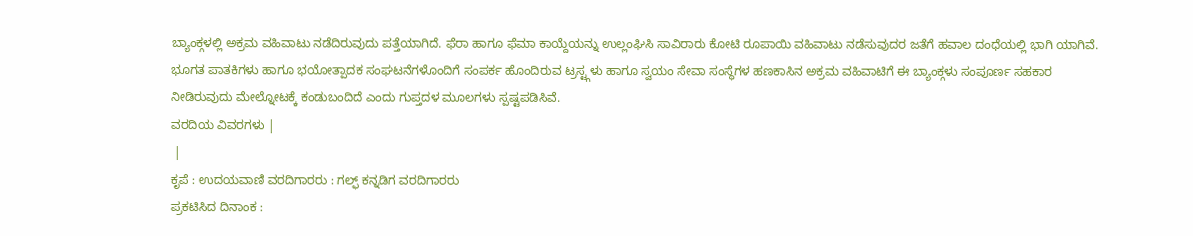ಬ್ಯಾಂಕ್ಗಳಲ್ಲಿ ಅಕ್ರಮ ವಹಿವಾಟು ನಡೆದಿರುವುದು ಪತ್ತೆಯಾಗಿದೆ. ಫೆರಾ ಹಾಗೂ ಫೆಮಾ ಕಾಯ್ದೆಯನ್ನು ಉಲ್ಲಂಘಿಸಿ ಸಾವಿರಾರು ಕೋಟಿ ರೂಪಾಯಿ ವಹಿವಾಟು ನಡೆಸುವುದರ ಜತೆಗೆ ಹವಾಲ ದಂಧೆಯಲ್ಲಿ ಭಾಗಿ ಯಾಗಿವೆ. ಭೂಗತ ಪಾತಕಿಗಳು ಹಾಗೂ ಭಯೋತ್ಪಾದಕ ಸಂಘಟನೆಗಳೊಂದಿಗೆ ಸಂಪರ್ಕ ಹೊಂದಿರುವ ಟ್ರಸ್ಟ್ಗಳು ಹಾಗೂ ಸ್ವಯಂ ಸೇವಾ ಸಂಸ್ಥೆಗಳ ಹಣಕಾಸಿನ ಅಕ್ರಮ ವಹಿವಾಟಿಗೆ ಈ ಬ್ಯಾಂಕ್ಗಳು ಸಂಪೂರ್ಣ ಸಹಕಾರ ನೀಡಿರುವುದು ಮೇಲ್ನೋಟಕ್ಕೆ ಕಂಡುಬಂದಿದೆ ಎಂದು ಗುಪ್ತದಳ ಮೂಲಗಳು ಸ್ಪಷ್ಟಪಡಿಸಿವೆ.
ವರದಿಯ ವಿವರಗಳು |
 |
ಕೃಪೆ : ಉದಯವಾಣಿ ವರದಿಗಾರರು : ಗಲ್ಫ್ ಕನ್ನಡಿಗ ವರದಿಗಾರರು
ಪ್ರಕಟಿಸಿದ ದಿನಾಂಕ :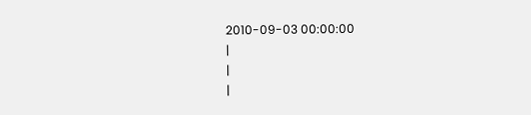2010-09-03 00:00:00
|
|
|